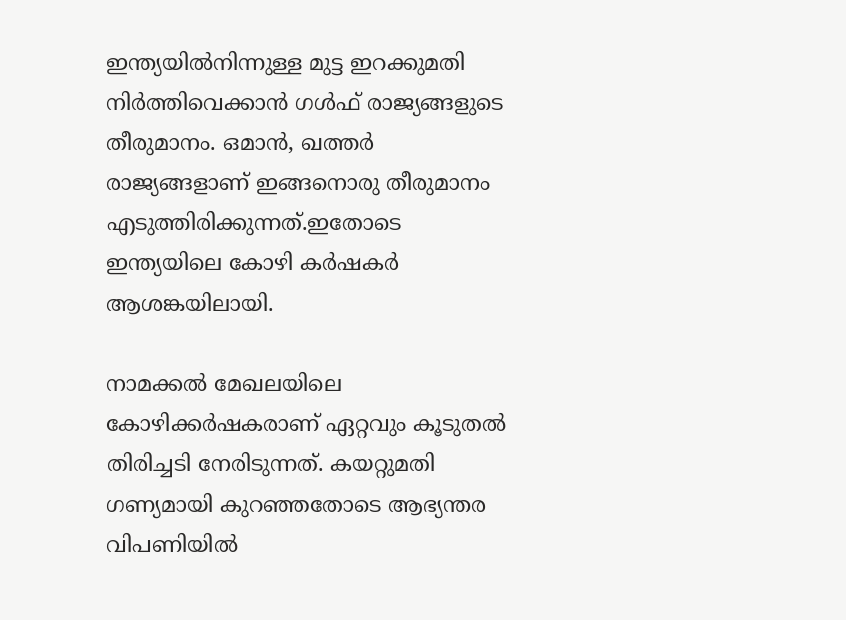ഇന്ത്യയില്‍നിന്നുള്ള മുട്ട ഇറക്കുമതി നിര്‍ത്തിവെക്കാന്‍ ഗള്‍ഫ് രാജ്യങ്ങളുടെ തീരുമാനം. ഒമാന്‍, ഖത്തര്‍ രാജ്യങ്ങളാണ് ഇങ്ങനൊരു തീരുമാനം എടുത്തിരിക്കുന്നത്.ഇതോടെ ഇന്ത്യയിലെ കോഴി കര്‍ഷകര്‍ ആശങ്കയിലായി.

നാമക്കല്‍ മേഖലയിലെ കോഴിക്കര്‍ഷകരാണ് ഏറ്റവും കൂടുതല്‍ തിരിച്ചടി നേരിടുന്നത്. കയറ്റുമതി ഗണ്യമായി കുറഞ്ഞതോടെ ആഭ്യന്തര വിപണിയില്‍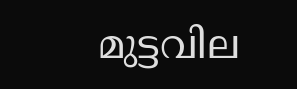മുട്ടവില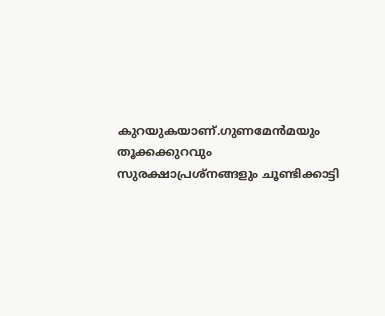കുറയുകയാണ്.ഗുണമേന്‍മയും തൂക്കക്കുറവും സുരക്ഷാപ്രശ്നങ്ങളും ചൂണ്ടിക്കാട്ടി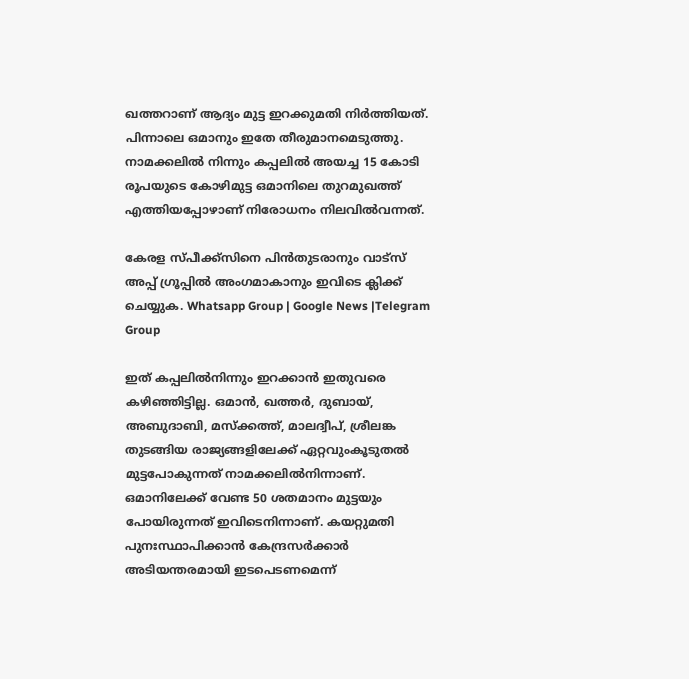ഖത്തറാണ് ആദ്യം മുട്ട ഇറക്കുമതി നിര്‍ത്തിയത്. പിന്നാലെ ഒമാനും ഇതേ തീരുമാനമെടുത്തു. നാമക്കലില്‍ നിന്നും കപ്പലില്‍ അയച്ച 15 കോടി രൂപയുടെ കോഴിമുട്ട ഒമാനിലെ തുറമുഖത്ത് എത്തിയപ്പോഴാണ് നിരോധനം നിലവില്‍വന്നത്.

കേരള സ്പീക്ക്സിനെ പിൻതുടരാനും വാട്സ് അപ്പ് ഗ്രൂപ്പിൽ അംഗമാകാനും ഇവിടെ ക്ലിക്ക് ചെയ്യുക. Whatsapp Group | Google News |Telegram Group

ഇത് കപ്പലില്‍നിന്നും ഇറക്കാന്‍ ഇതുവരെ കഴിഞ്ഞിട്ടില്ല. ഒമാന്‍, ഖത്തര്‍, ദുബായ്, അബുദാബി, മസ്‌ക്കത്ത്, മാലദ്വീപ്, ശ്രീലങ്ക തുടങ്ങിയ രാജ്യങ്ങളിലേക്ക് ഏറ്റവുംകൂടുതല്‍ മുട്ടപോകുന്നത് നാമക്കലില്‍നിന്നാണ്. ഒമാനിലേക്ക് വേണ്ട 50 ശതമാനം മുട്ടയും പോയിരുന്നത് ഇവിടെനിന്നാണ്. കയറ്റുമതി പുനഃസ്ഥാപിക്കാന്‍ കേന്ദ്രസര്‍ക്കാര്‍ അടിയന്തരമായി ഇടപെടണമെന്ന്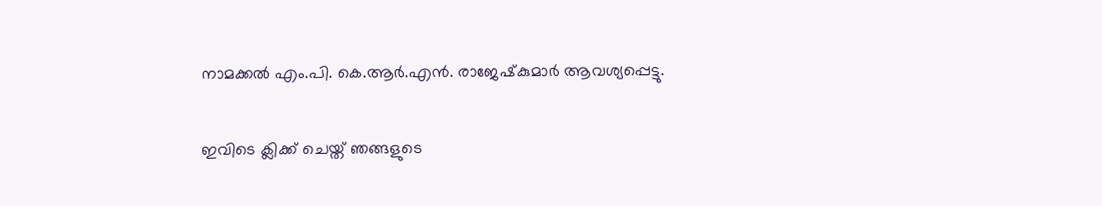നാമക്കല്‍ എം.പി. കെ.ആര്‍.എന്‍. രാജേഷ്‌കുമാര്‍ ആവശ്യപ്പെട്ടു.

ഇവിടെ ക്ലിക്ക് ചെയ്ത് ഞങ്ങളുടെ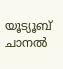യൂട്യൂബ് ചാനൽ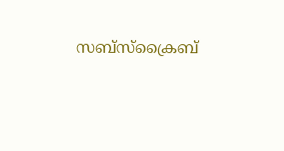സബ്സ്ക്രൈബ്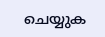ചെയ്യുക